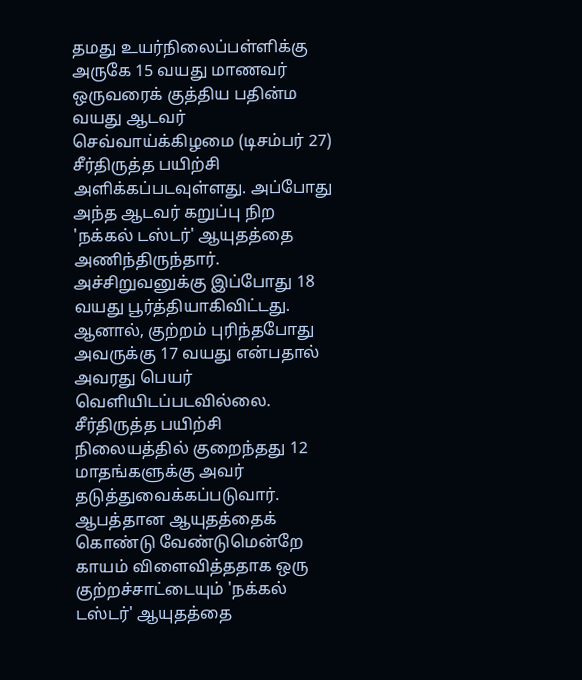தமது உயர்நிலைப்பள்ளிக்கு அருகே 15 வயது மாணவர் ஒருவரைக் குத்திய பதின்ம வயது ஆடவர் செவ்வாய்க்கிழமை (டிசம்பர் 27) சீர்திருத்த பயிற்சி அளிக்கப்படவுள்ளது. அப்போது அந்த ஆடவர் கறுப்பு நிற 'நக்கல் டஸ்டர்' ஆயுதத்தை அணிந்திருந்தார்.
அச்சிறுவனுக்கு இப்போது 18 வயது பூர்த்தியாகிவிட்டது. ஆனால், குற்றம் புரிந்தபோது அவருக்கு 17 வயது என்பதால் அவரது பெயர் வெளியிடப்படவில்லை. சீர்திருத்த பயிற்சி நிலையத்தில் குறைந்தது 12 மாதங்களுக்கு அவர் தடுத்துவைக்கப்படுவார்.
ஆபத்தான ஆயுதத்தைக் கொண்டு வேண்டுமென்றே காயம் விளைவித்ததாக ஒரு குற்றச்சாட்டையும் 'நக்கல் டஸ்டர்' ஆயுதத்தை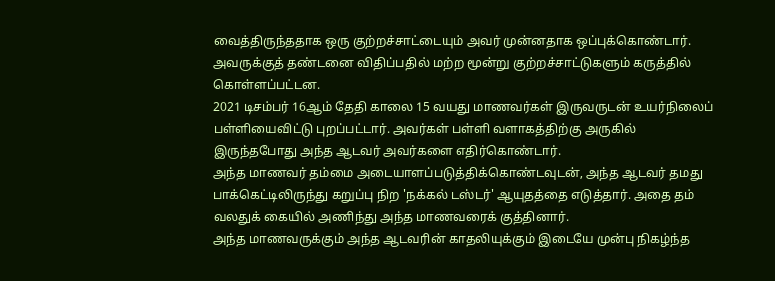வைத்திருந்ததாக ஒரு குற்றச்சாட்டையும் அவர் முன்னதாக ஒப்புக்கொண்டார்.
அவருக்குத் தண்டனை விதிப்பதில் மற்ற மூன்று குற்றச்சாட்டுகளும் கருத்தில் கொள்ளப்பட்டன.
2021 டிசம்பர் 16ஆம் தேதி காலை 15 வயது மாணவர்கள் இருவருடன் உயர்நிலைப் பள்ளியைவிட்டு புறப்பட்டார். அவர்கள் பள்ளி வளாகத்திற்கு அருகில் இருந்தபோது அந்த ஆடவர் அவர்களை எதிர்கொண்டார்.
அந்த மாணவர் தம்மை அடையாளப்படுத்திக்கொண்டவுடன், அந்த ஆடவர் தமது பாக்கெட்டிலிருந்து கறுப்பு நிற 'நக்கல் டஸ்டர்' ஆயுதத்தை எடுத்தார். அதை தம் வலதுக் கையில் அணிந்து அந்த மாணவரைக் குத்தினார்.
அந்த மாணவருக்கும் அந்த ஆடவரின் காதலியுக்கும் இடையே முன்பு நிகழ்ந்த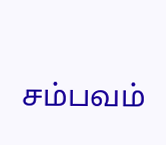சம்பவம்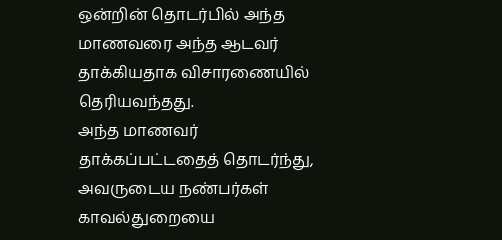ஒன்றின் தொடர்பில் அந்த மாணவரை அந்த ஆடவர் தாக்கியதாக விசாரணையில் தெரியவந்தது.
அந்த மாணவர் தாக்கப்பட்டதைத் தொடர்ந்து, அவருடைய நண்பர்கள் காவல்துறையை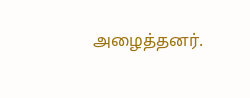அழைத்தனர்.